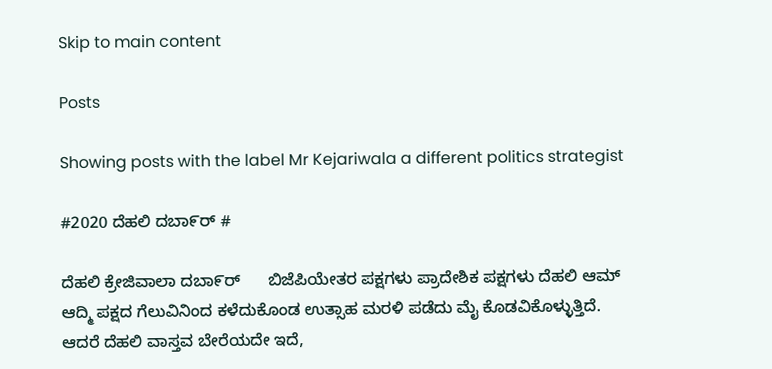Skip to main content

Posts

Showing posts with the label Mr Kejariwala a different politics strategist

#2020 ದೆಹಲಿ ದಬಾ೯ರ್ #

ದೆಹಲಿ ಕ್ರೇಜಿವಾಲಾ ದಬಾ೯ರ್      ಬಿಜೆಪಿಯೇತರ ಪಕ್ಷಗಳು ಪ್ರಾದೇಶಿಕ ಪಕ್ಷಗಳು ದೆಹಲಿ ಆಮ್ ಆದ್ಮಿ ಪಕ್ಷದ ಗೆಲುವಿನಿಂದ ಕಳೆದುಕೊಂಡ ಉತ್ಸಾಹ ಮರಳಿ ಪಡೆದು ಮೈ ಕೊಡವಿಕೊಳ್ಳುತ್ತಿದೆ.    ಆದರೆ ದೆಹಲಿ ವಾಸ್ತವ ಬೇರೆಯದೇ ಇದೆ,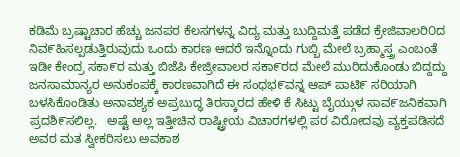ಕಡಿಮೆ ಬ್ರಷ್ಟಾಚಾರ ಹೆಚ್ಚು ಜನಪರ ಕೆಲಸಗಳನ್ನ ವಿದ್ಯ ಮತ್ತು ಬುದ್ದಿಮತ್ತೆ ಪಡೆದ ಕ್ರೇಜಿವಾಲರಿ೦ದ ನಿವ೯ಹಿಸಲ್ಪಡುತ್ತಿರುವುದು ಒಂದು ಕಾರಣ ಆದರೆ ಇನ್ನೊಂದು ಗುಬ್ಬಿ ಮೇಲೆ ಬ್ರಹ್ಮಾಸ್ತ್ರ ಎಂಬಂತೆ ಇಡೀ ಕೇಂದ್ರ ಸಕಾ೯ರ ಮತ್ತು ಬಿಜೆಪಿ ಕೇಜ್ರೀವಾಲರ ಸಕಾ೯ರದ ಮೇಲೆ ಮುರಿದುಕೊಂಡು ಬಿದ್ದದ್ದು ಜನಸಾಮಾನ್ಯರ ಅನುಕಂಪಕ್ಕೆ ಕಾರಣವಾಗಿದೆ ಈ ಸಂಧಭ೯ವನ್ನ ಆಪ್ ಪಾಟಿ೯ ಸರಿಯಾಗಿ ಬಳಸಿಕೊಂಡಿತು ಅನಾವಶ್ಯಕ ಅಪ್ರಬುದ್ಧ ತಿರಸ್ಕಾರದ ಹೇಳಿ ಕೆ ಸಿಟ್ಟು ಬೈಯ್ಗುಳ ಸಾವ೯ಜನಿಕವಾಗಿ ಪ್ರದಶಿ೯ಸಲಿಲ್ಲ.   ಅಷ್ಟೆ ಅಲ್ಲ ಇತ್ತೀಚಿನ ರಾಷ್ಟ್ರೀಯ ವಿಚಾರಗಳಲ್ಲಿ ಪರ ವಿರೋದವು ವ್ಯಕ್ತಪಡಿಸದೆ ಅವರ ಮತ ಸ್ವೀಕರಿಸಲು ಅವಕಾಶ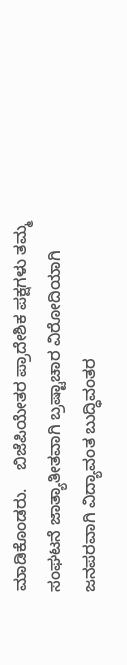ಮಾಡಿಕೊಂಡರು.    ಬಿಜೆಪಿಯೇತರ ಪ್ರಾದೇಶಿಕ ಪಕ್ಷಗಳು ತಮ್ಮ ಸಂಘಟನೆ ಜಾತ್ಯಾತೀತವಾಗಿ ಬ್ರಷ್ಟಾಚಾರ ವಿರೋದಿಯಾಗಿ ಜನಪರವಾಗಿ ವಿದ್ಯಾವಂತ ಬುದ್ಧಿವಂತರ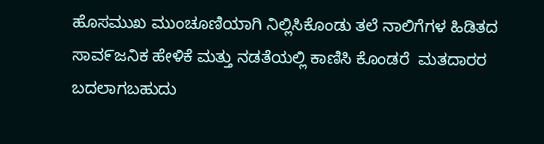ಹೊಸಮುಖ ಮುಂಚೂಣಿಯಾಗಿ ನಿಲ್ಲಿಸಿಕೊಂಡು ತಲೆ ನಾಲಿಗೆಗಳ ಹಿಡಿತದ ಸಾವ೯ಜನಿಕ ಹೇಳಿಕೆ ಮತ್ತು ನಡತೆಯಲ್ಲಿ ಕಾಣಿಸಿ ಕೊಂಡರೆ  ಮತದಾರರ ಬದಲಾಗಬಹುದು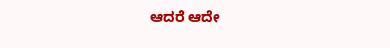ಆದರೆ ಆದೇ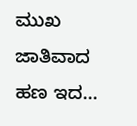ಮುಖ ಜಾತಿವಾದ ಹಣ ಇದ...